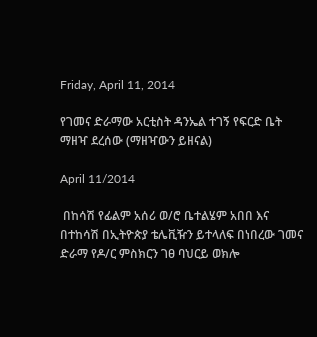Friday, April 11, 2014

የገመና ድራማው አርቲስት ዳንኤል ተገኝ የፍርድ ቤት ማዘዣ ደረሰው (ማዘዣውን ይዘናል)

April 11/2014

 በከሳሽ የፊልም አሰሪ ወ/ሮ ቤተልሄም አበበ እና በተከሳሽ በኢትዮጵያ ቴሌቪዥን ይተላለፍ በነበረው ገመና ድራማ የዶ/ር ምስክርን ገፀ ባህርይ ወክሎ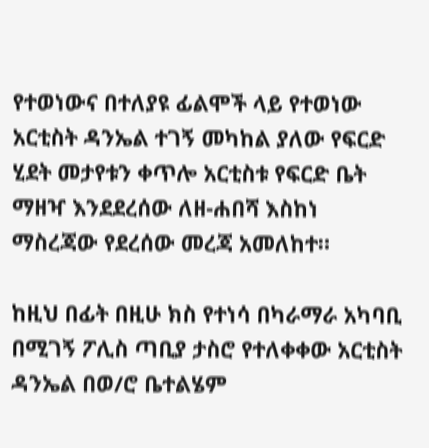የተወነውና በተለያዩ ፊልሞች ላይ የተወነው አርቲስት ዳንኤል ተገኝ መካከል ያለው የፍርድ ሂደት መታየቱን ቀጥሎ አርቲስቱ የፍርድ ቤት ማዘዣ እንደደረሰው ለዘ-ሐበሻ እስከነ ማስረጃው የደረሰው መረጃ አመለከተ።

ከዚህ በፊት በዚሁ ክስ የተነሳ በካራማራ አካባቢ በሚገኝ ፖሊስ ጣቢያ ታስሮ የተለቀቀው አርቲስት ዳንኤል በወ/ሮ ቤተልሄም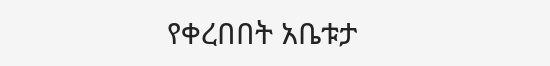የቀረበበት አቤቱታ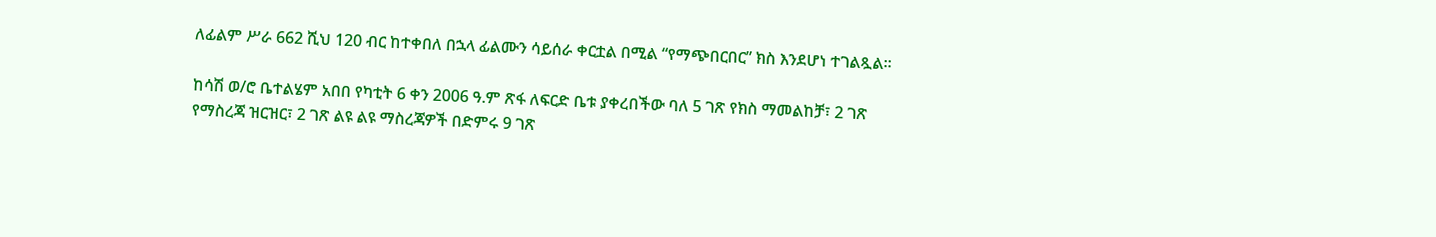ለፊልም ሥራ 662 ሺህ 120 ብር ከተቀበለ በኋላ ፊልሙን ሳይሰራ ቀርቷል በሚል “የማጭበርበር” ክስ እንደሆነ ተገልጿል።

ከሳሽ ወ/ሮ ቤተልሄም አበበ የካቲት 6 ቀን 2006 ዓ.ም ጽፋ ለፍርድ ቤቱ ያቀረበችው ባለ 5 ገጽ የክስ ማመልከቻ፣ 2 ገጽ የማስረጃ ዝርዝር፣ 2 ገጽ ልዩ ልዩ ማስረጃዎች በድምሩ 9 ገጽ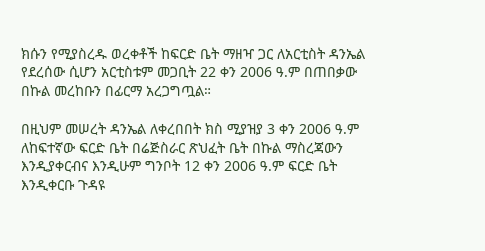ክሱን የሚያስረዱ ወረቀቶች ከፍርድ ቤት ማዘዣ ጋር ለአርቲስት ዳንኤል የደረሰው ሲሆን አርቲስቱም መጋቢት 22 ቀን 2006 ዓ.ም በጠበቃው በኩል መረከቡን በፊርማ አረጋግጧል።

በዚህም መሠረት ዳንኤል ለቀረበበት ክስ ሚያዝያ 3 ቀን 2006 ዓ.ም ለከፍተኛው ፍርድ ቤት በሬጅስራር ጽህፈት ቤት በኩል ማስረጃውን እንዲያቀርብና እንዲሁም ግንቦት 12 ቀን 2006 ዓ.ም ፍርድ ቤት እንዲቀርቡ ጉዳዩ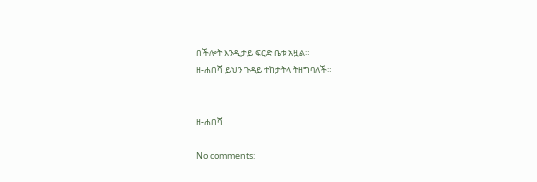በችሎት እንዲታይ ፍርድ ቤቱ አዟል።
ዘ-ሐበሻ ይህን ጉዳይ ተከታትላ ትዘግባለች።


ዘ-ሐበሻ

No comments: